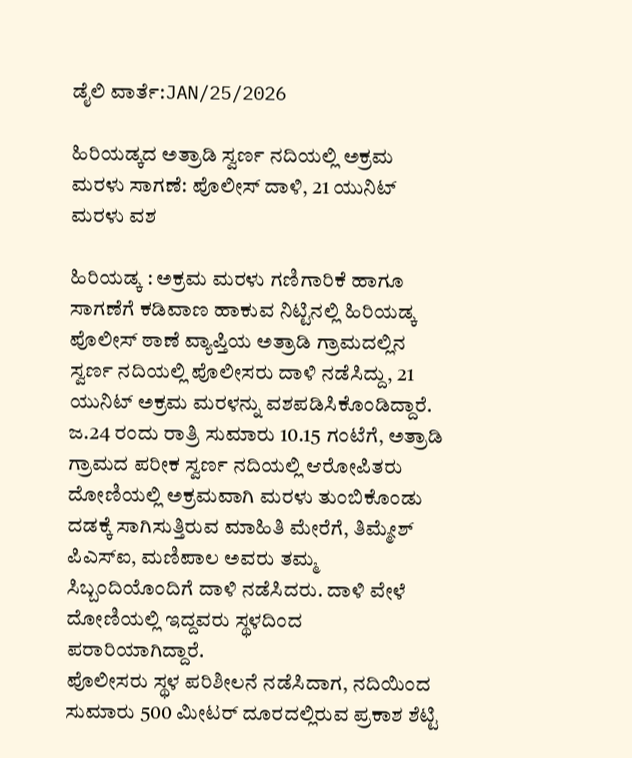ಡೈಲಿ ವಾರ್ತೆ:JAN/25/2026

ಹಿರಿಯಡ್ಕದ ಅತ್ರಾಡಿ ಸ್ವರ್ಣ ನದಿಯಲ್ಲಿ ಅಕ್ರಮ ಮರಳು ಸಾಗಣೆ: ಪೊಲೀಸ್ ದಾಳಿ, 21 ಯುನಿಟ್ ಮರಳು ವಶ

ಹಿರಿಯಡ್ಕ : ಅಕ್ರಮ ಮರಳು ಗಣಿಗಾರಿಕೆ ಹಾಗೂ ಸಾಗಣೆಗೆ ಕಡಿವಾಣ ಹಾಕುವ ನಿಟ್ಟಿನಲ್ಲಿ ಹಿರಿಯಡ್ಕ ಪೊಲೀಸ್ ಠಾಣೆ ವ್ಯಾಪ್ತಿಯ ಅತ್ರಾಡಿ ಗ್ರಾಮದಲ್ಲಿನ ಸ್ವರ್ಣ ನದಿಯಲ್ಲಿ ಪೊಲೀಸರು ದಾಳಿ ನಡೆಸಿದ್ದು, 21 ಯುನಿಟ್ ಅಕ್ರಮ ಮರಳನ್ನು ವಶಪಡಿಸಿಕೊಂಡಿದ್ದಾರೆ.
ಜ.24 ರಂದು ರಾತ್ರಿ ಸುಮಾರು 10.15 ಗಂಟೆಗೆ, ಅತ್ರಾಡಿ ಗ್ರಾಮದ ಪರೀಕ ಸ್ವರ್ಣ ನದಿಯಲ್ಲಿ ಆರೋಪಿತರು ದೋಣಿಯಲ್ಲಿ ಅಕ್ರಮವಾಗಿ ಮರಳು ತುಂಬಿಕೊಂಡು ದಡಕ್ಕೆ ಸಾಗಿಸುತ್ತಿರುವ ಮಾಹಿತಿ ಮೇರೆಗೆ, ತಿಮ್ಮೇಶ್ ಪಿಎಸ್ಐ, ಮಣಿಪಾಲ ಅವರು ತಮ್ಮ ಸಿಬ್ಬಂದಿಯೊಂದಿಗೆ ದಾಳಿ ನಡೆಸಿದರು. ದಾಳಿ ವೇಳೆ ದೋಣಿಯಲ್ಲಿ ಇದ್ದವರು ಸ್ಥಳದಿಂದ ಪರಾರಿಯಾಗಿದ್ದಾರೆ.
ಪೊಲೀಸರು ಸ್ಥಳ ಪರಿಶೀಲನೆ ನಡೆಸಿದಾಗ, ನದಿಯಿಂದ ಸುಮಾರು 500 ಮೀಟರ್ ದೂರದಲ್ಲಿರುವ ಪ್ರಕಾಶ ಶೆಟ್ಟಿ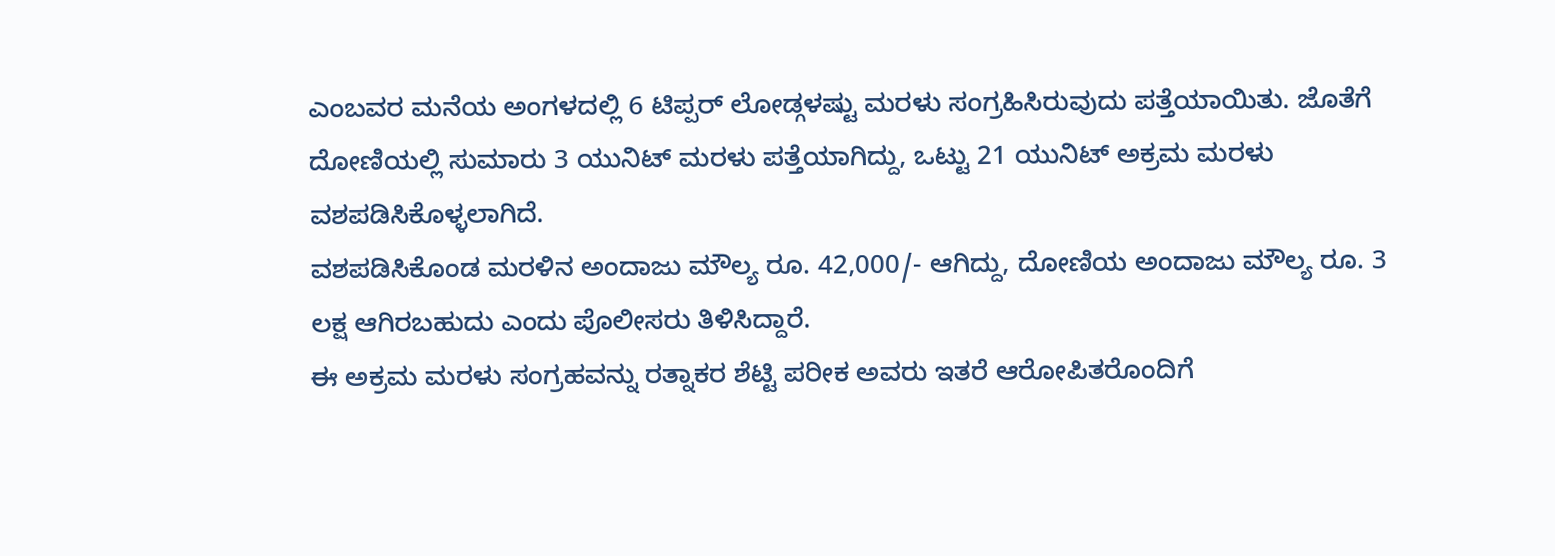ಎಂಬವರ ಮನೆಯ ಅಂಗಳದಲ್ಲಿ 6 ಟಿಪ್ಪರ್ ಲೋಡ್ಗಳಷ್ಟು ಮರಳು ಸಂಗ್ರಹಿಸಿರುವುದು ಪತ್ತೆಯಾಯಿತು. ಜೊತೆಗೆ ದೋಣಿಯಲ್ಲಿ ಸುಮಾರು 3 ಯುನಿಟ್ ಮರಳು ಪತ್ತೆಯಾಗಿದ್ದು, ಒಟ್ಟು 21 ಯುನಿಟ್ ಅಕ್ರಮ ಮರಳು ವಶಪಡಿಸಿಕೊಳ್ಳಲಾಗಿದೆ.
ವಶಪಡಿಸಿಕೊಂಡ ಮರಳಿನ ಅಂದಾಜು ಮೌಲ್ಯ ರೂ. 42,000/- ಆಗಿದ್ದು, ದೋಣಿಯ ಅಂದಾಜು ಮೌಲ್ಯ ರೂ. 3 ಲಕ್ಷ ಆಗಿರಬಹುದು ಎಂದು ಪೊಲೀಸರು ತಿಳಿಸಿದ್ದಾರೆ.
ಈ ಅಕ್ರಮ ಮರಳು ಸಂಗ್ರಹವನ್ನು ರತ್ನಾಕರ ಶೆಟ್ಟಿ ಪರೀಕ ಅವರು ಇತರೆ ಆರೋಪಿತರೊಂದಿಗೆ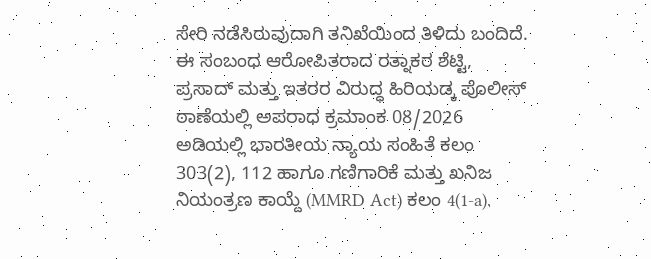ಸೇರಿ ನಡೆಸಿರುವುದಾಗಿ ತನಿಖೆಯಿಂದ ತಿಳಿದು ಬಂದಿದೆ.
ಈ ಸಂಬಂಧ ಆರೋಪಿತರಾದ ರತ್ನಾಕರ ಶೆಟ್ಟಿ, ಪ್ರಸಾದ್ ಮತ್ತು ಇತರರ ವಿರುದ್ಧ ಹಿರಿಯಡ್ಕ ಪೊಲೀಸ್ ಠಾಣೆಯಲ್ಲಿ ಅಪರಾಧ ಕ್ರಮಾಂಕ 08/2026 ಅಡಿಯಲ್ಲಿ ಭಾರತೀಯ ನ್ಯಾಯ ಸಂಹಿತೆ ಕಲಂ 303(2), 112 ಹಾಗೂ ಗಣಿಗಾರಿಕೆ ಮತ್ತು ಖನಿಜ ನಿಯಂತ್ರಣ ಕಾಯ್ದೆ (MMRD Act) ಕಲಂ 4(1-a),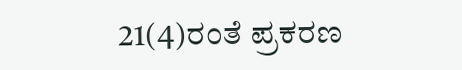21(4)ರಂತೆ ಪ್ರಕರಣ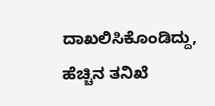ದಾಖಲಿಸಿಕೊಂಡಿದ್ದು, ಹೆಚ್ಚಿನ ತನಿಖೆ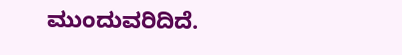ಮುಂದುವರಿದಿದೆ.